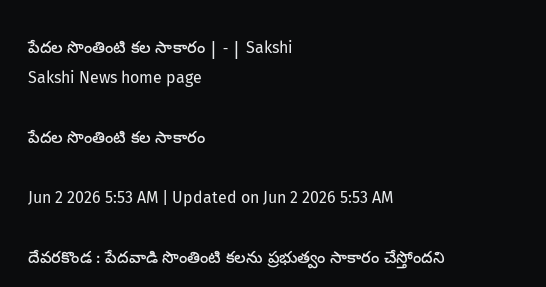పేదల సొంతింటి కల సాకారం | - | Sakshi
Sakshi News home page

పేదల సొంతింటి కల సాకారం

Jun 2 2026 5:53 AM | Updated on Jun 2 2026 5:53 AM

దేవరకొండ : పేదవాడి సొంతింటి కలను ప్రభుత్వం సాకారం చేస్తోందని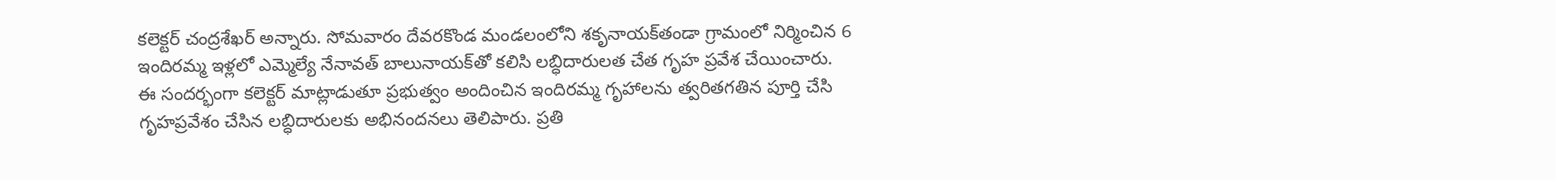కలెక్టర్‌ చంద్రశేఖర్‌ అన్నారు. సోమవారం దేవరకొండ మండలంలోని శకృనాయక్‌తండా గ్రామంలో నిర్మించిన 6 ఇందిరమ్మ ఇళ్లలో ఎమ్మెల్యే నేనావత్‌ బాలునాయక్‌తో కలిసి లబ్ధిదారులత చేత గృహ ప్రవేశ చేయించారు. ఈ సందర్భంగా కలెక్టర్‌ మాట్లాడుతూ ప్రభుత్వం అందించిన ఇందిరమ్మ గృహాలను త్వరితగతిన పూర్తి చేసి గృహప్రవేశం చేసిన లబ్ధిదారులకు అభినందనలు తెలిపారు. ప్రతి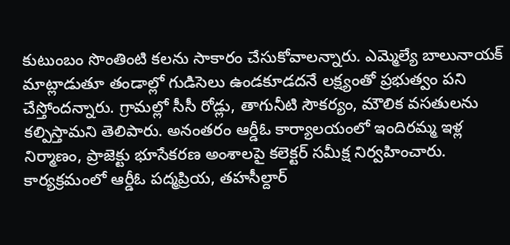కుటుంబం సొంతింటి కలను సాకారం చేసుకోవాలన్నారు. ఎమ్మెల్యే బాలునాయక్‌ మాట్లాడుతూ తండాల్లో గుడిసెలు ఉండకూడదనే లక్ష్యంతో ప్రభుత్వం పని చేస్తోందన్నారు. గ్రామల్లో సీసీ రోడ్లు, తాగునీటి సౌకర్యం, మౌలిక వసతులను కల్పిస్తామని తెలిపారు. అనంతరం ఆర్డీఓ కార్యాలయంలో ఇందిరమ్మ ఇళ్ల నిర్మాణం, ప్రాజెక్టు భూసేకరణ అంశాలపై కలెక్టర్‌ సమీక్ష నిర్వహించారు. కార్యక్రమంలో ఆర్డీఓ పద్మప్రియ, తహసీల్దార్‌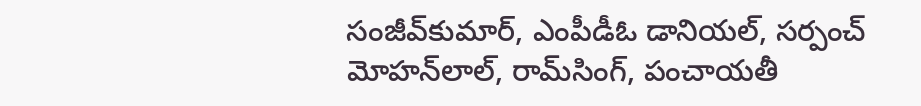సంజీవ్‌కుమార్‌, ఎంపీడీఓ డానియల్‌, సర్పంచ్‌ మోహన్‌లాల్‌, రామ్‌సింగ్‌, పంచాయతీ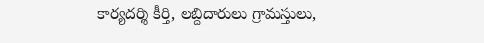కార్యదర్శి కీర్తి, లబ్దిదారులు గ్రామస్తులు,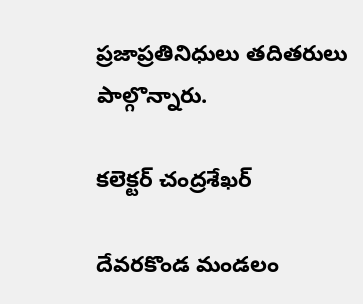ప్రజాప్రతినిధులు తదితరులు పాల్గొన్నారు.

కలెక్టర్‌ చంద్రశేఖర్‌

దేవరకొండ మండలం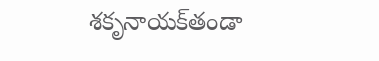శకృనాయక్‌తండా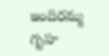ఇందిరమ్మ గృహ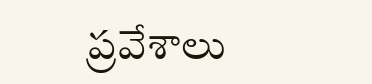ప్రవేశాలు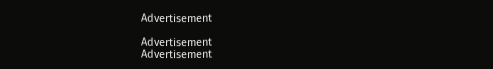Advertisement

Advertisement
Advertisement